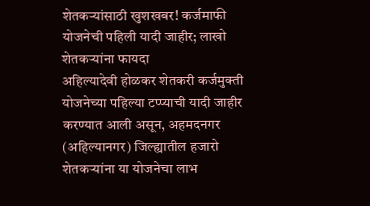शेतकऱ्यांसाठी खुशखबर! कर्जमाफी योजनेची पहिली यादी जाहीर; लाखो शेतकऱ्यांना फायदा
अहिल्यादेवी होळकर शेतकरी कर्जमुक्ती योजनेच्या पहिल्या टप्प्याची यादी जाहीर करण्यात आली असून, अहमदनगर (अहिल्यानगर) जिल्ह्यातील हजारो शेतकऱ्यांना या योजनेचा लाभ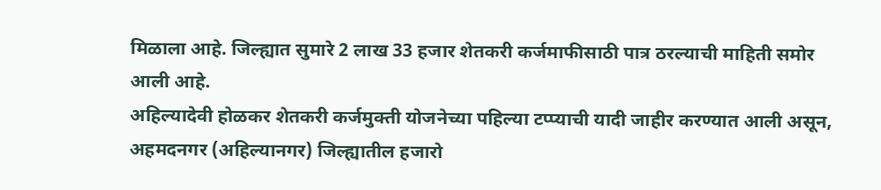मिळाला आहे. जिल्ह्यात सुमारे 2 लाख 33 हजार शेतकरी कर्जमाफीसाठी पात्र ठरल्याची माहिती समोर आली आहे.
अहिल्यादेवी होळकर शेतकरी कर्जमुक्ती योजनेच्या पहिल्या टप्प्याची यादी जाहीर करण्यात आली असून, अहमदनगर (अहिल्यानगर) जिल्ह्यातील हजारो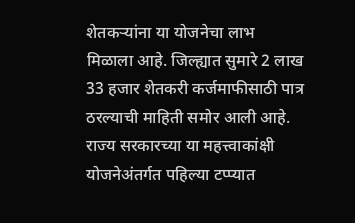शेतकऱ्यांना या योजनेचा लाभ मिळाला आहे. जिल्ह्यात सुमारे 2 लाख 33 हजार शेतकरी कर्जमाफीसाठी पात्र ठरल्याची माहिती समोर आली आहे.
राज्य सरकारच्या या महत्त्वाकांक्षी योजनेअंतर्गत पहिल्या टप्प्यात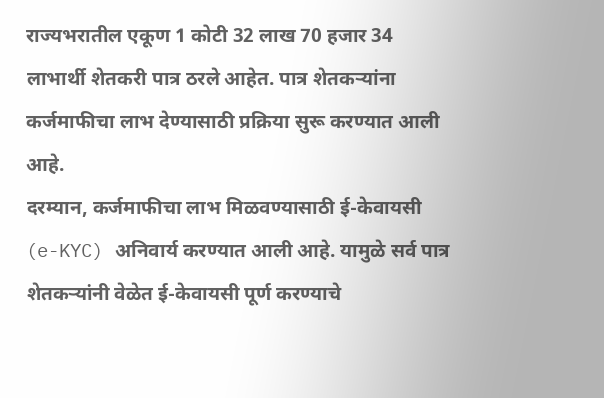राज्यभरातील एकूण 1 कोटी 32 लाख 70 हजार 34 लाभार्थी शेतकरी पात्र ठरले आहेत. पात्र शेतकऱ्यांना कर्जमाफीचा लाभ देण्यासाठी प्रक्रिया सुरू करण्यात आली आहे.
दरम्यान, कर्जमाफीचा लाभ मिळवण्यासाठी ई-केवायसी (e-KYC) अनिवार्य करण्यात आली आहे. यामुळे सर्व पात्र शेतकऱ्यांनी वेळेत ई-केवायसी पूर्ण करण्याचे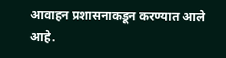आवाहन प्रशासनाकडून करण्यात आले आहे.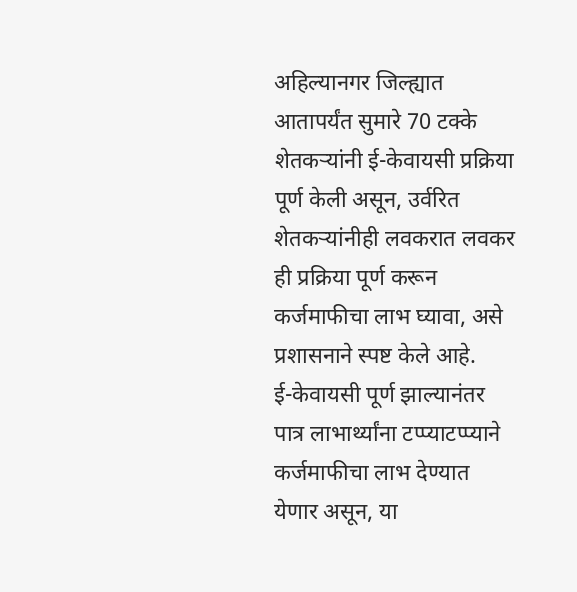अहिल्यानगर जिल्ह्यात आतापर्यंत सुमारे 70 टक्के शेतकऱ्यांनी ई-केवायसी प्रक्रिया पूर्ण केली असून, उर्वरित शेतकऱ्यांनीही लवकरात लवकर ही प्रक्रिया पूर्ण करून कर्जमाफीचा लाभ घ्यावा, असे प्रशासनाने स्पष्ट केले आहे.
ई-केवायसी पूर्ण झाल्यानंतर पात्र लाभार्थ्यांना टप्प्याटप्प्याने कर्जमाफीचा लाभ देण्यात येणार असून, या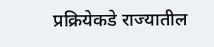प्रक्रियेकडे राज्यातील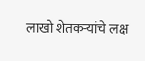लाखो शेतकऱ्यांचे लक्ष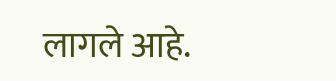लागले आहे.